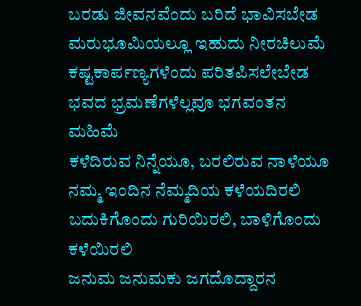ಬರಡು ಜೀವನವೆಂದು ಬರಿದೆ ಭಾವಿಸಬೇಡ
ಮರುಭೂಮಿಯಲ್ಲೂ ಇಹುದು ನೀರಚಿಲುಮೆ
ಕಷ್ಟಕಾರ್ಪಣ್ಯಗಳೆಂದು ಪರಿತಪಿಸಲೇಬೇಡ
ಭವದ ಭ್ರಮಣೆಗಳೆಲ್ಲವೂ ಭಗವಂತನ ಮಹಿಮೆ
ಕಳೆದಿರುವ ನಿನ್ನೆಯೂ, ಬರಲಿರುವ ನಾಳೆಯೂ
ನಮ್ಮ ಇಂದಿನ ನೆಮ್ಮದಿಯ ಕಳೆಯದಿರಲಿ
ಬದುಕಿಗೊಂದು ಗುರಿಯಿರಲಿ, ಬಾಳಿಗೊಂದು ಕಳೆಯಿರಲಿ
ಜನುಮ ಜನುಮಕು ಜಗದೊದ್ದಾರನ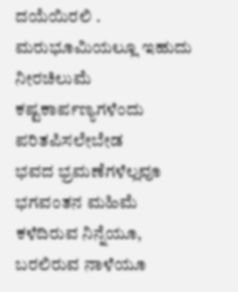ದಯೆಯಿರಲಿ .
ಮರುಭೂಮಿಯಲ್ಲೂ ಇಹುದು ನೀರಚಿಲುಮೆ
ಕಷ್ಟಕಾರ್ಪಣ್ಯಗಳೆಂದು ಪರಿತಪಿಸಲೇಬೇಡ
ಭವದ ಭ್ರಮಣೆಗಳೆಲ್ಲವೂ ಭಗವಂತನ ಮಹಿಮೆ
ಕಳೆದಿರುವ ನಿನ್ನೆಯೂ, ಬರಲಿರುವ ನಾಳೆಯೂ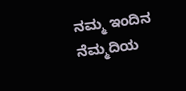ನಮ್ಮ ಇಂದಿನ ನೆಮ್ಮದಿಯ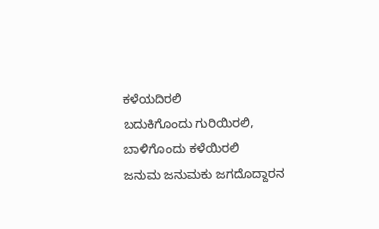ಕಳೆಯದಿರಲಿ
ಬದುಕಿಗೊಂದು ಗುರಿಯಿರಲಿ, ಬಾಳಿಗೊಂದು ಕಳೆಯಿರಲಿ
ಜನುಮ ಜನುಮಕು ಜಗದೊದ್ದಾರನ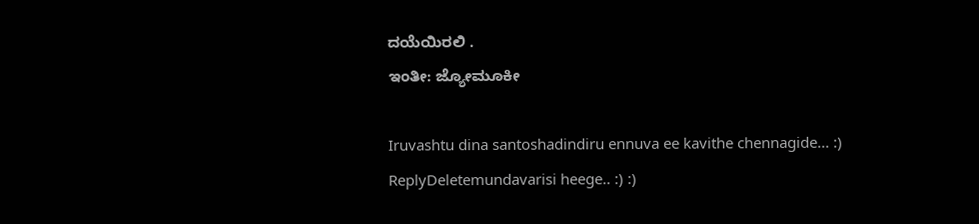ದಯೆಯಿರಲಿ .
ಇಂತೀ: ಜ್ಯೋಮೂಕೀ

Iruvashtu dina santoshadindiru ennuva ee kavithe chennagide... :)
ReplyDeletemundavarisi heege.. :) :)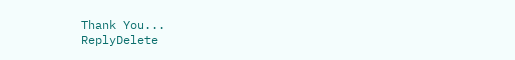Thank You...
ReplyDelete